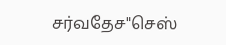சர்வதேச"செஸ்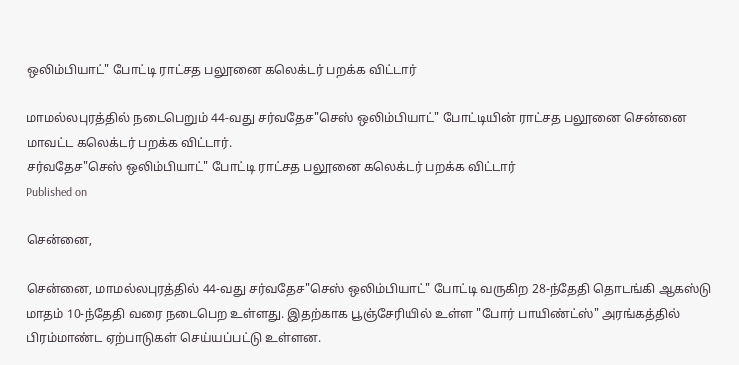ஒலிம்பியாட்" போட்டி ராட்சத பலூனை கலெக்டர் பறக்க விட்டார்

மாமல்லபுரத்தில் நடைபெறும் 44-வது சர்வதேச"செஸ் ஒலிம்பியாட்" போட்டியின் ராட்சத பலூனை சென்னை மாவட்ட கலெக்டர் பறக்க விட்டார்.
சர்வதேச"செஸ் ஒலிம்பியாட்" போட்டி ராட்சத பலூனை கலெக்டர் பறக்க விட்டார்
Published on

சென்னை,

சென்னை, மாமல்லபுரத்தில் 44-வது சர்வதேச"செஸ் ஒலிம்பியாட்" போட்டி வருகிற 28-ந்தேதி தொடங்கி ஆகஸ்டு மாதம் 10-ந்தேதி வரை நடைபெற உள்ளது. இதற்காக பூஞ்சேரியில் உள்ள "போர் பாயிண்ட்ஸ்" அரங்கத்தில் பிரம்மாண்ட ஏற்பாடுகள் செய்யப்பட்டு உள்ளன.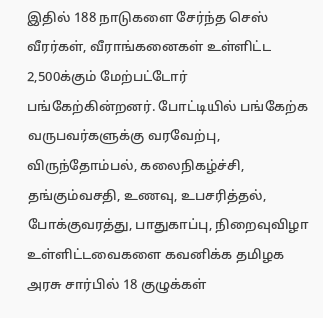இதில் 188 நாடுகளை சேர்ந்த செஸ் வீரர்கள், வீராங்கனைகள் உள்ளிட்ட 2,500க்கும் மேற்பட்டோர் பங்கேற்கின்றனர். போட்டியில் பங்கேற்க வருபவர்களுக்கு வரவேற்பு, விருந்தோம்பல், கலைநிகழ்ச்சி, தங்கும்வசதி, உணவு, உபசரித்தல், போக்குவரத்து, பாதுகாப்பு, நிறைவுவிழா உள்ளிட்டவைகளை கவனிக்க தமிழக அரசு சார்பில் 18 குழுக்கள்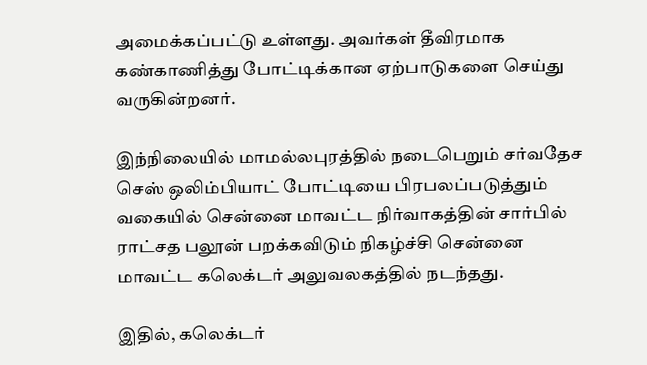அமைக்கப்பட்டு உள்ளது. அவர்கள் தீவிரமாக கண்காணித்து போட்டிக்கான ஏற்பாடுகளை செய்து வருகின்றனர்.

இந்நிலையில் மாமல்லபுரத்தில் நடைபெறும் சர்வதேச செஸ் ஒலிம்பியாட் போட்டியை பிரபலப்படுத்தும் வகையில் சென்னை மாவட்ட நிர்வாகத்தின் சார்பில் ராட்சத பலூன் பறக்கவிடும் நிகழ்ச்சி சென்னை மாவட்ட கலெக்டர் அலுவலகத்தில் நடந்தது.

இதில், கலெக்டர்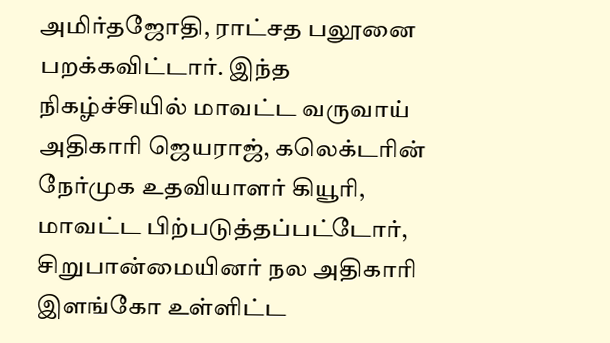அமிர்தஜோதி, ராட்சத பலூனை பறக்கவிட்டார். இந்த நிகழ்ச்சியில் மாவட்ட வருவாய் அதிகாரி ஜெயராஜ், கலெக்டரின் நேர்முக உதவியாளர் கியூரி, மாவட்ட பிற்படுத்தப்பட்டோர், சிறுபான்மையினர் நல அதிகாரி இளங்கோ உள்ளிட்ட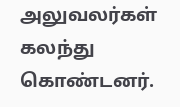அலுவலர்கள் கலந்து கொண்டனர்.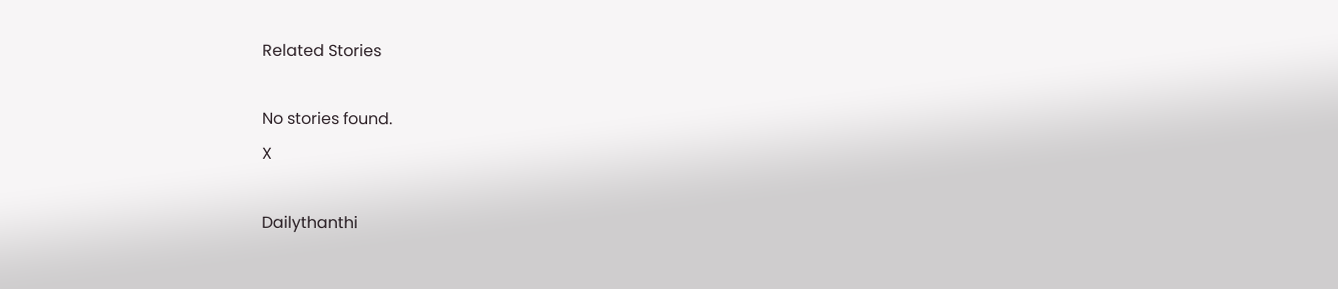Related Stories

No stories found.
X

Dailythanthi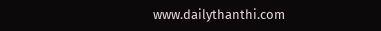www.dailythanthi.com